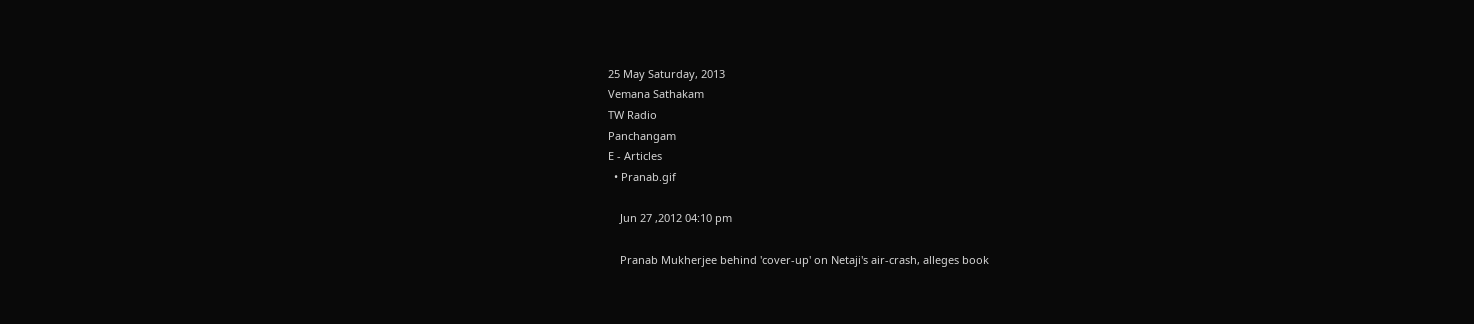25 May Saturday, 2013
Vemana Sathakam
TW Radio
Panchangam
E - Articles
  • Pranab.gif

    Jun 27 ,2012 04:10 pm

    Pranab Mukherjee behind 'cover-up' on Netaji's air-crash, alleges book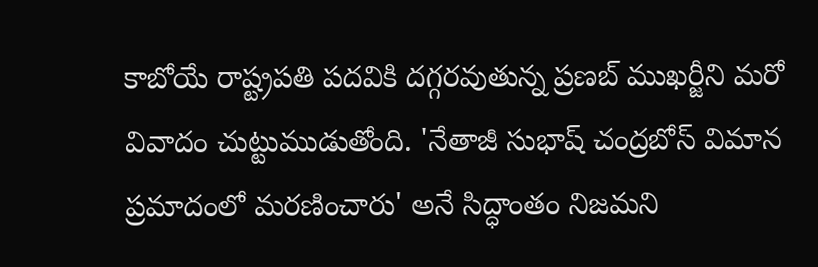కాబోయే రాష్ట్రపతి పదవికి దగ్గరవుతున్న ప్రణబ్ ముఖర్జీని మరో వివాదం చుట్టుముడుతోంది. 'నేతాజీ సుభాష్ చంద్రబోస్ విమాన ప్రమాదంలో మరణించారు' అనే సిద్ధాంతం నిజమని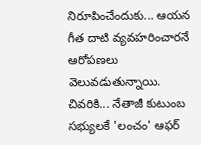నిరూపించేందుకు... ఆయన గీత దాటి వ్యవహరించారనే ఆరోపణలు వెలువడుతున్నాయి. చివరికి... నేతాజీ కుటుంబ సభ్యులకే 'లంచం' ఆఫర్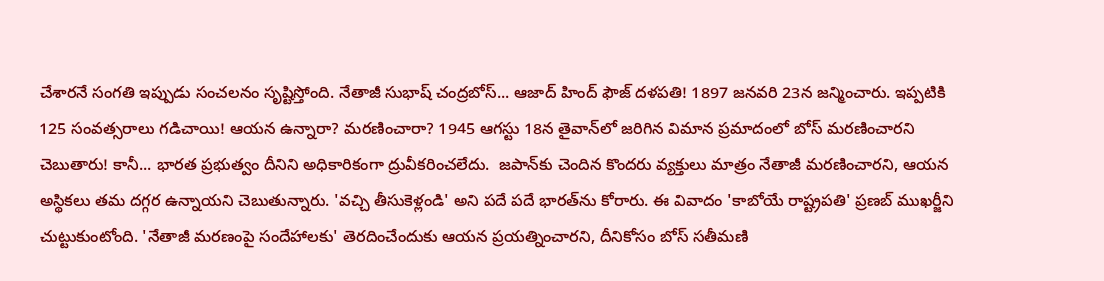చేశారనే సంగతి ఇప్పుడు సంచలనం సృష్టిస్తోంది. నేతాజీ సుభాష్ చంద్రబోస్... ఆజాద్ హింద్ ఫౌజ్ దళపతి! 1897 జనవరి 23న జన్మించారు. ఇప్పటికి 125 సంవత్సరాలు గడిచాయి! ఆయన ఉన్నారా? మరణించారా? 1945 ఆగస్టు 18న తైవాన్‌లో జరిగిన విమాన ప్రమాదంలో బోస్ మరణించారని చెబుతారు! కానీ... భారత ప్రభుత్వం దీనిని అధికారికంగా ద్రువీకరించలేదు.  జపాన్‌కు చెందిన కొందరు వ్యక్తులు మాత్రం నేతాజీ మరణించారని, ఆయన అస్థికలు తమ దగ్గర ఉన్నాయని చెబుతున్నారు. 'వచ్చి తీసుకెళ్లండి' అని పదే పదే భారత్‌ను కోరారు. ఈ వివాదం 'కాబోయే రాష్ట్రపతి' ప్రణబ్ ముఖర్జీని చుట్టుకుంటోంది. 'నేతాజీ మరణంపై సందేహాలకు' తెరదించేందుకు ఆయన ప్రయత్నించారని, దీనికోసం బోస్ సతీమణి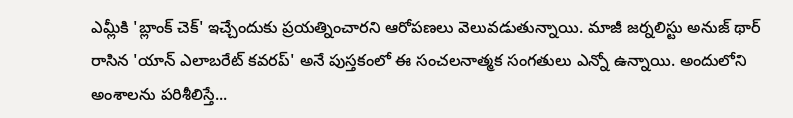ఎమ్లీకి 'బ్లాంక్ చెక్' ఇచ్చేందుకు ప్రయత్నించారని ఆరోపణలు వెలువడుతున్నాయి. మాజీ జర్నలిస్టు అనుజ్ థార్ రాసిన 'యాన్ ఎలాబరేట్ కవరప్' అనే పుస్తకంలో ఈ సంచలనాత్మక సంగతులు ఎన్నో ఉన్నాయి. అందులోని అంశాలను పరిశీలిస్తే...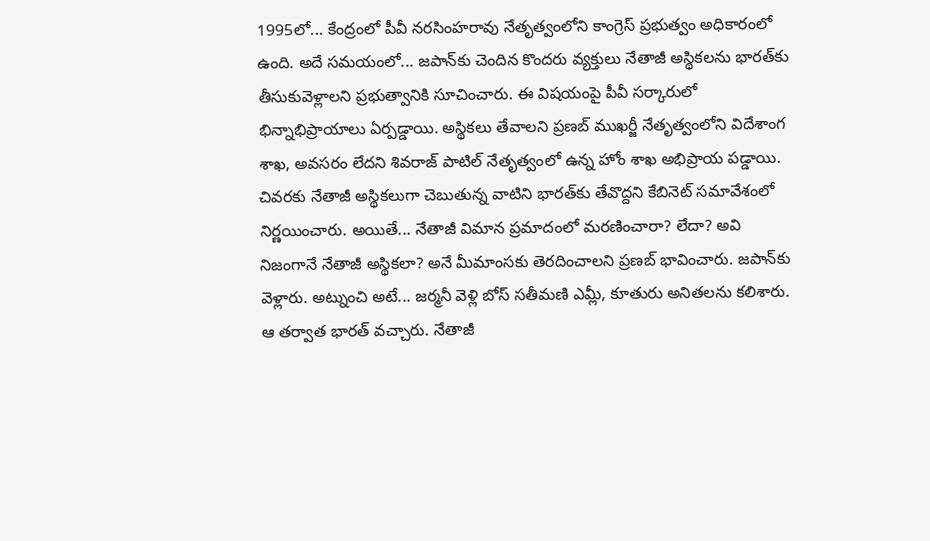1995లో... కేంద్రంలో పీవీ నరసింహరావు నేతృత్వంలోని కాంగ్రెస్ ప్రభుత్వం అధికారంలో ఉంది. అదే సమయంలో... జపాన్‌కు చెందిన కొందరు వ్యక్తులు నేతాజీ అస్థికలను భారత్‌కు తీసుకువెళ్లాలని ప్రభుత్వానికి సూచించారు. ఈ విషయంపై పీవీ సర్కారులో భిన్నాభిప్రాయాలు ఏర్పడ్డాయి. అస్థికలు తేవాలని ప్రణబ్ ముఖర్జీ నేతృత్వంలోని విదేశాంగ శాఖ, అవసరం లేదని శివరాజ్ పాటిల్ నేతృత్వంలో ఉన్న హోం శాఖ అభిప్రాయ పడ్డాయి. చివరకు నేతాజీ అస్థికలుగా చెబుతున్న వాటిని భారత్‌కు తేవొద్దని కేబినెట్ సమావేశంలో నిర్ణయించారు. అయితే... నేతాజీ విమాన ప్రమాదంలో మరణించారా? లేదా? అవి నిజంగానే నేతాజీ అస్థికలా? అనే మీమాంసకు తెరదించాలని ప్రణబ్ భావించారు. జపాన్‌కు వెళ్లారు. అట్నుంచి అటే... జర్మనీ వెళ్లి బోస్ సతీమణి ఎమ్లీ, కూతురు అనితలను కలిశారు. ఆ తర్వాత భారత్ వచ్చారు. నేతాజీ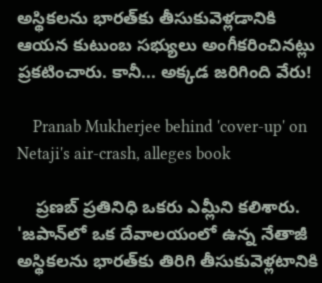అస్థికలను భారత్‌కు తీసుకువెళ్లడానికి ఆయన కుటుంబ సభ్యులు అంగీకరించినట్లు ప్రకటించారు. కానీ... అక్కడ జరిగింది వేరు!

    Pranab Mukherjee behind 'cover-up' on Netaji's air-crash, alleges book

    ప్రణబ్ ప్రతినిధి ఒకరు ఎమ్లీని కలిశారు. 'జపాన్‌లో ఒక దేవాలయంలో ఉన్న నేతాజీ అస్థికలను భారత్‌కు తిరిగి తీసుకువెళ్లటానికి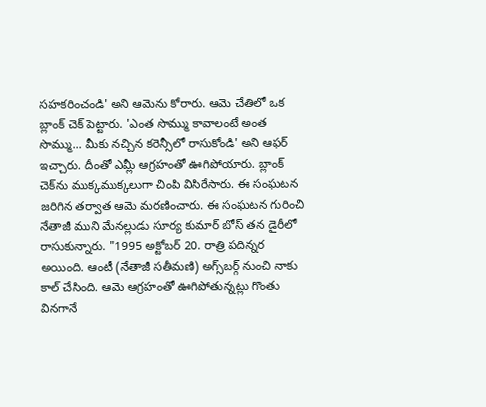సహకరించండి' అని ఆమెను కోరారు. ఆమె చేతిలో ఒక బ్లాంక్ చెక్ పెట్టారు. 'ఎంత సొమ్ము కావాలంటే అంత సొమ్ము... మీకు నచ్చిన కరెన్సీలో రాసుకోండి' అని ఆఫర్ ఇచ్చారు. దీంతో ఎమ్లీ ఆగ్రహంతో ఊగిపోయారు. బ్లాంక్ చెక్‌ను ముక్కముక్కలుగా చింపి విసిరేసారు. ఈ సంఘటన జరిగిన తర్వాత ఆమె మరణించారు. ఈ సంఘటన గురించి నేతాజీ ముని మేనల్లుడు సూర్య కుమార్ బోస్ తన డైరీలో రాసుకున్నారు. "1995 అక్టోబర్ 20. రాత్రి పదిన్నర అయింది. ఆంటీ (నేతాజీ సతీమణి) అగ్స్‌బర్గ్ నుంచి నాకు కాల్ చేసింది. ఆమె ఆగ్రహంతో ఊగిపోతున్నట్లు గొంతు వినగానే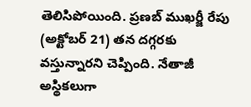తెలిసిపోయింది. ప్రణబ్ ముఖర్జీ రేపు (అక్టోబర్ 21) తన దగ్గరకు వస్తున్నారని చెప్పింది. నేతాజీ అస్థికలుగా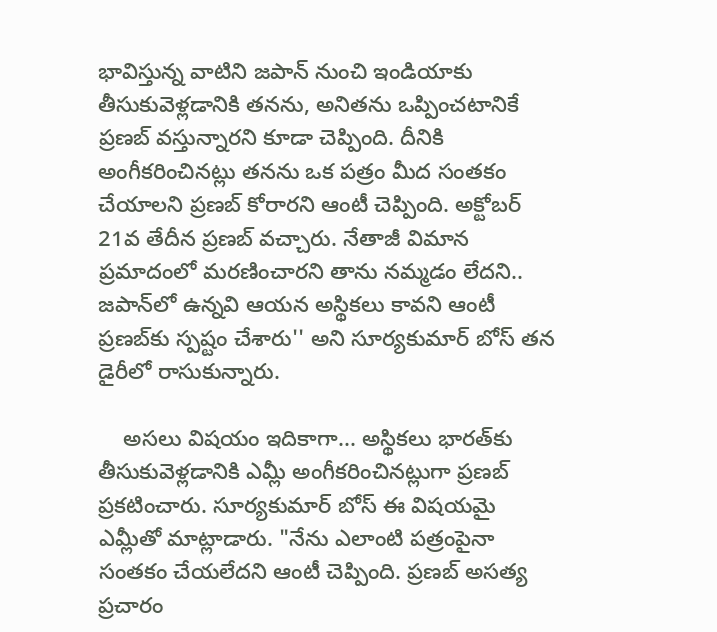భావిస్తున్న వాటిని జపాన్ నుంచి ఇండియాకు తీసుకువెళ్లడానికి తనను, అనితను ఒప్పించటానికే ప్రణబ్ వస్తున్నారని కూడా చెప్పింది. దీనికి అంగీకరించినట్లు తనను ఒక పత్రం మీద సంతకం చేయాలని ప్రణబ్ కోరారని ఆంటీ చెప్పింది. అక్టోబర్ 21వ తేదీన ప్రణబ్ వచ్చారు. నేతాజీ విమాన ప్రమాదంలో మరణించారని తాను నమ్మడం లేదని.. జపాన్‌లో ఉన్నవి ఆయన అస్థికలు కావని ఆంటీ ప్రణబ్‌కు స్పష్టం చేశారు'' అని సూర్యకుమార్ బోస్ తన డైరీలో రాసుకున్నారు.

    అసలు విషయం ఇదికాగా... అస్థికలు భారత్‌కు తీసుకువెళ్లడానికి ఎమ్లీ అంగీకరించినట్లుగా ప్రణబ్ ప్రకటించారు. సూర్యకుమార్ బోస్ ఈ విషయమై ఎమ్లీతో మాట్లాడారు. "నేను ఎలాంటి పత్రంపైనా సంతకం చేయలేదని ఆంటీ చెప్పింది. ప్రణబ్ అసత్య ప్రచారం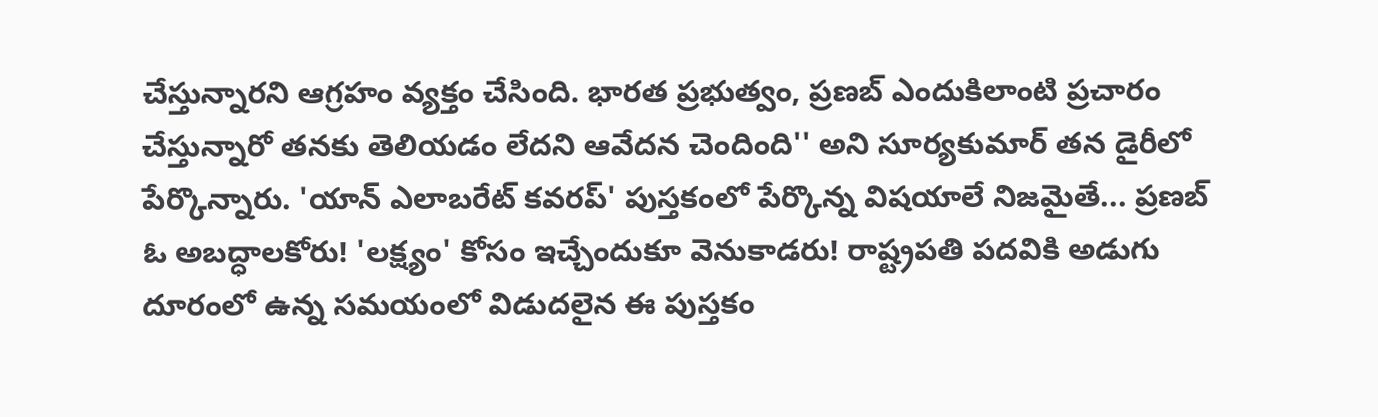చేస్తున్నారని ఆగ్రహం వ్యక్తం చేసింది. భారత ప్రభుత్వం, ప్రణబ్ ఎందుకిలాంటి ప్రచారం చేస్తున్నారో తనకు తెలియడం లేదని ఆవేదన చెందింది'' అని సూర్యకుమార్ తన డైరీలో పేర్కొన్నారు. 'యాన్ ఎలాబరేట్ కవరప్' పుస్తకంలో పేర్కొన్న విషయాలే నిజమైతే... ప్రణబ్ ఓ అబద్ధాలకోరు! 'లక్ష్యం' కోసం ఇచ్చేందుకూ వెనుకాడరు! రాష్ట్రపతి పదవికి అడుగు దూరంలో ఉన్న సమయంలో విడుదలైన ఈ పుస్తకం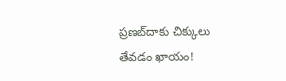ప్రణబ్‌దాకు చిక్కులు తేవడం ఖాయం!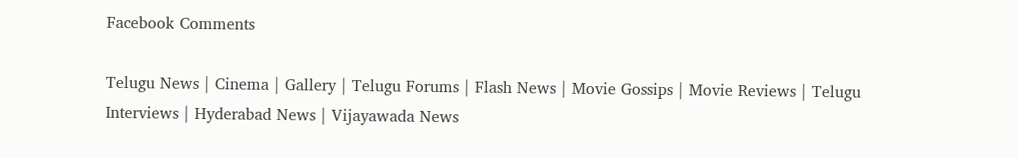Facebook Comments

Telugu News | Cinema | Gallery | Telugu Forums | Flash News | Movie Gossips | Movie Reviews | Telugu Interviews | Hyderabad News | Vijayawada News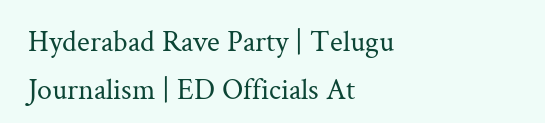Hyderabad Rave Party | Telugu Journalism | ED Officials At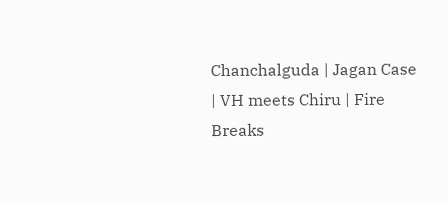Chanchalguda | Jagan Case | VH meets Chiru | Fire Breaks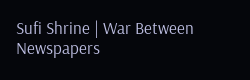Sufi Shrine | War Between Newspapers